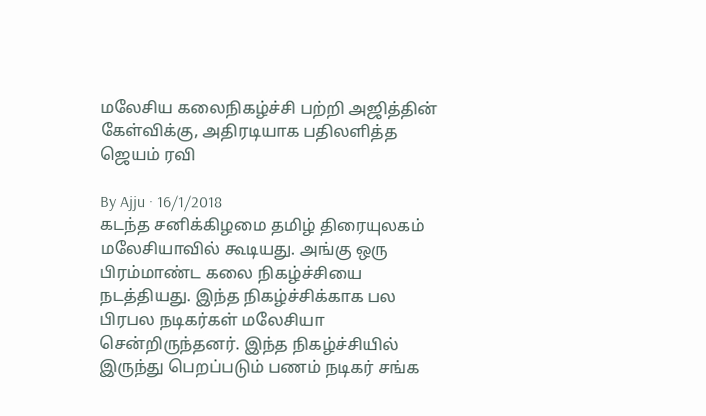மலேசிய கலைநிகழ்ச்சி பற்றி அஜித்தின் கேள்விக்கு, அதிரடியாக பதிலளித்த ஜெயம் ரவி

By Ajju · 16/1/2018
கடந்த சனிக்கிழமை தமிழ் திரையுலகம் மலேசியாவில் கூடியது. அங்கு ஒரு பிரம்மாண்ட கலை நிகழ்ச்சியை நடத்தியது. இந்த நிகழ்ச்சிக்காக பல பிரபல நடிகர்கள் மலேசியா சென்றிருந்தனர். இந்த நிகழ்ச்சியில் இருந்து பெறப்படும் பணம் நடிகர் சங்க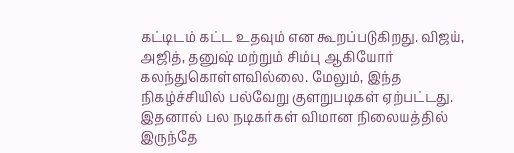கட்டிடம் கட்ட உதவும் என கூறப்படுகிறது. விஜய், அஜித், தனுஷ் மற்றும் சிம்பு ஆகியோர் கலந்துகொள்ளவில்லை. மேலும், இந்த நிகழ்ச்சியில் பல்வேறு குளறுபடிகள் ஏற்பட்டது. இதனால் பல நடிகர்கள் விமான நிலையத்தில் இருந்தே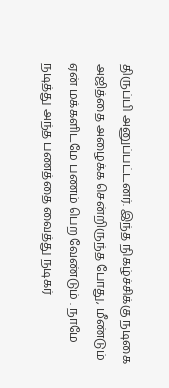திருப்பி அனுப்பட்டனர். இந்த நிகழ்ச்சிக்கு நடிகை அஜித்தை அழைக்க சென்றிருந்த போது, மீண்டும் ஏன் மக்களிடமே பணம் பெற வேண்டும் . நாமே நடித்து அந்த பணத்தை வைத்து நடிகர்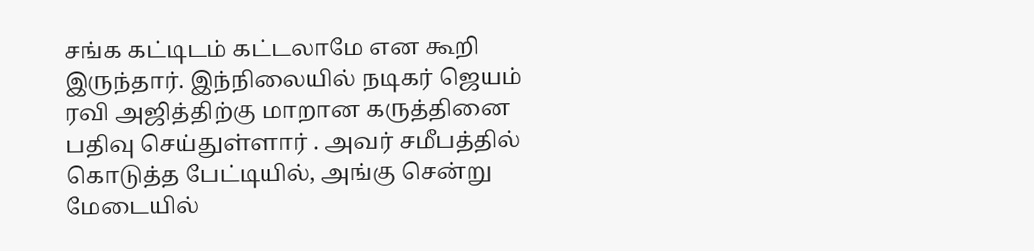சங்க கட்டிடம் கட்டலாமே என கூறி இருந்தார். இந்நிலையில் நடிகர் ஜெயம் ரவி அஜித்திற்கு மாறான கருத்தினை பதிவு செய்துள்ளார் . அவர் சமீபத்தில் கொடுத்த பேட்டியில், அங்கு சென்று மேடையில்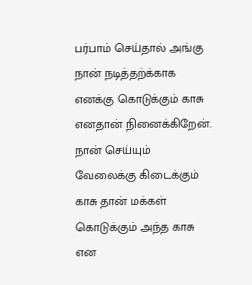பர்பாம் செய்தால் அங்கு நான் நடித்தற்க்காக எனக்கு கொடுக்கும் காசு எனதான் நினைக்கிறேன். நான் செய்யும் வேலைக்கு கிடைக்கும் காசு தான் மக்கள் கொடுக்கும் அந்த காசு என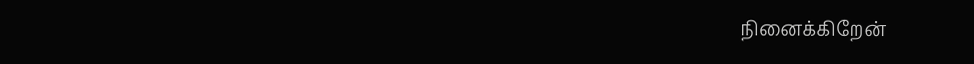நினைக்கிறேன்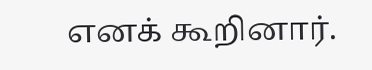எனக் கூறினார்.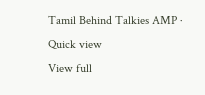Tamil Behind Talkies AMP · Quick view
View full